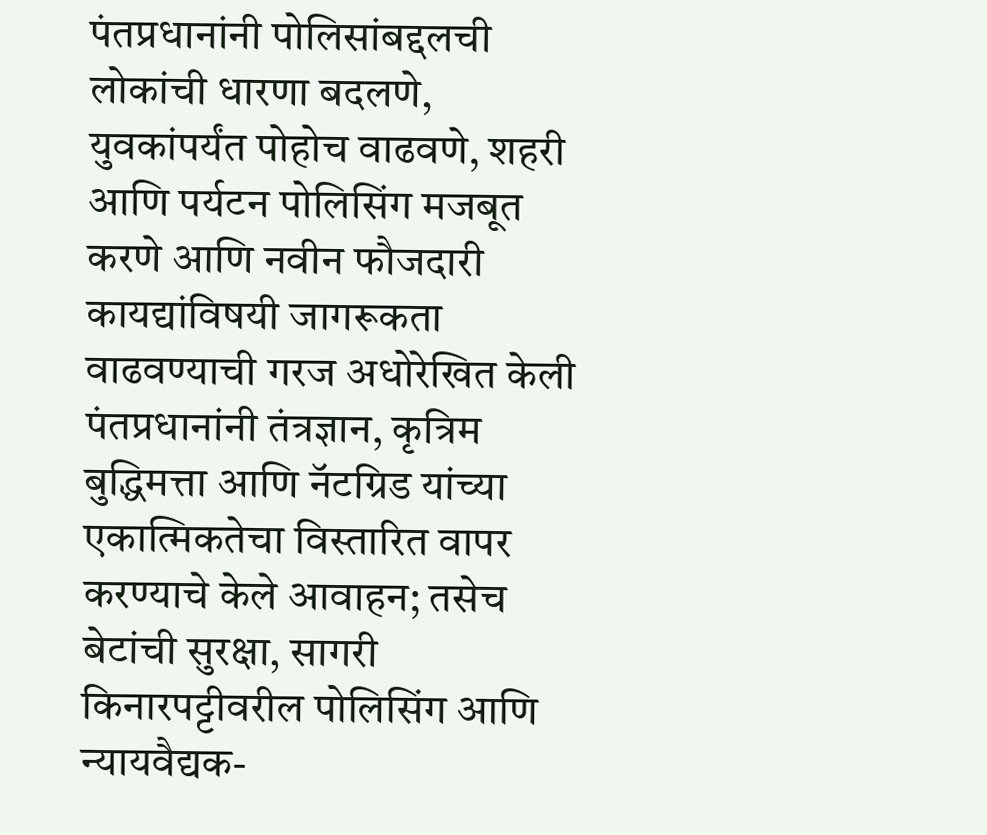पंतप्रधानांनी पोलिसांबद्दलची लोकांची धारणा बदलणे, युवकांपर्यंत पोहोच वाढवणे, शहरी आणि पर्यटन पोलिसिंग मजबूत करणे आणि नवीन फौजदारी कायद्यांविषयी जागरूकता वाढवण्याची गरज अधोरेखित केली
पंतप्रधानांनी तंत्रज्ञान, कृत्रिम बुद्धिमत्ता आणि नॅटग्रिड यांच्या एकात्मिकतेचा विस्तारित वापर करण्याचे केले आवाहन; तसेच बेटांची सुरक्षा, सागरी किनारपट्टीवरील पोलिसिंग आणि न्यायवैद्यक-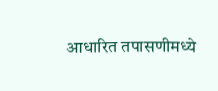आधारित तपासणीमध्ये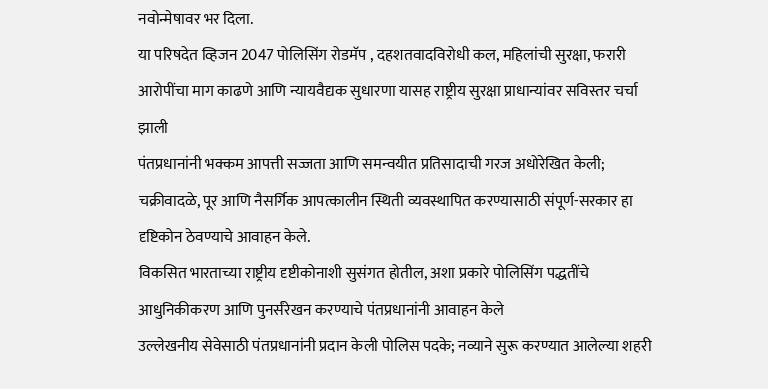नवोन्मेषावर भर दिला.
या परिषदेत व्हिजन 2047 पोलिसिंग रोडमॅप , दहशतवादविरोधी कल, महिलांची सुरक्षा, फरारी आरोपींचा माग काढणे आणि न्यायवैद्यक सुधारणा यासह राष्ट्रीय सुरक्षा प्राधान्यांवर सविस्तर चर्चा झाली
पंतप्रधानांनी भक्कम आपत्ती सज्जता आणि समन्वयीत प्रतिसादाची गरज अधोरेखित केली; चक्रीवादळे, पूर आणि नैसर्गिक आपत्कालीन स्थिती व्यवस्थापित करण्यासाठी संपूर्ण-सरकार हा दृष्टिकोन ठेवण्याचे आवाहन केले.
विकसित भारताच्या राष्ट्रीय दृष्टीकोनाशी सुसंगत होतील, अशा प्रकारे पोलिसिंग पद्धतींचे आधुनिकीकरण आणि पुनर्संरेखन करण्याचे पंतप्रधानांनी आवाहन केले
उल्लेखनीय सेवेसाठी पंतप्रधानांनी प्रदान केली पोलिस पदके; नव्याने सुरू करण्यात आलेल्या शहरी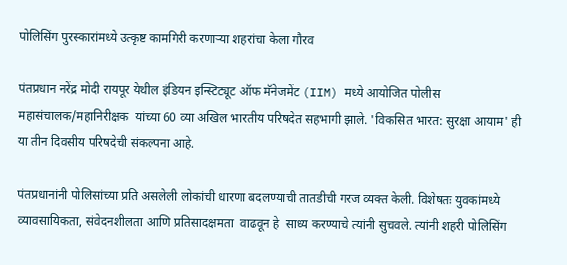पोलिसिंग पुरस्कारांमध्ये उत्कृष्ट कामगिरी करणाऱ्या शहरांचा केला गौरव

पंतप्रधान नरेंद्र मोदी रायपूर येथील इंडियन इन्स्टिट्यूट ऑफ मॅनेजमेंट (IIM) मध्ये आयोजित पोलीस महासंचालक/महानिरीक्षक  यांच्या 60 व्या अखिल भारतीय परिषदेत सहभागी झाले. 'विकसित भारत: सुरक्षा आयाम' ही या तीन दिवसीय परिषदेची संकल्पना आहे.

पंतप्रधानांनी पोलिसांच्या प्रति असलेली लोकांची धारणा बदलण्याची तातडीची गरज व्यक्त केली. विशेषतः युवकांमध्ये व्यावसायिकता, संवेदनशीलता आणि प्रतिसादक्षमता  वाढवून हे  साध्य करण्याचे त्यांनी सुचवले. त्यांनी शहरी पोलिसिंग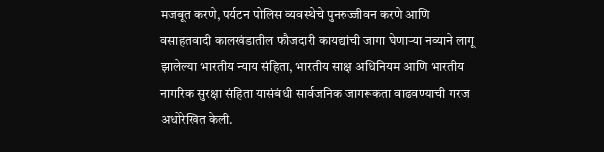मजबूत करणे, पर्यटन पोलिस व्यवस्थेचे पुनरुज्जीवन करणे आणि वसाहतवादी कालखंडातील फौजदारी कायद्यांची जागा घेणाऱ्या नव्याने लागू झालेल्या भारतीय न्याय संहिता, भारतीय साक्ष अधिनियम आणि भारतीय नागरिक सुरक्षा संहिता यासंबंधी सार्वजनिक जागरूकता वाढवण्याची गरज अधोरेखित केली.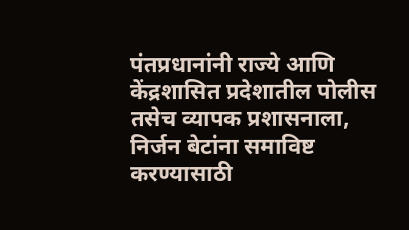पंतप्रधानांनी राज्ये आणि केंद्रशासित प्रदेशातील पोलीस तसेच व्यापक प्रशासनाला, निर्जन बेटांना समाविष्ट करण्यासाठी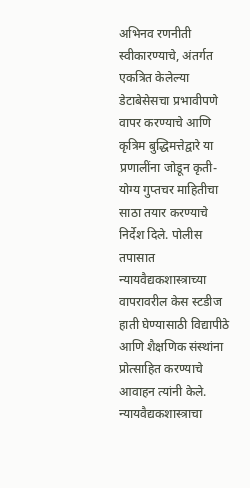अभिनव रणनीती स्वीकारण्याचे, अंतर्गत एकत्रित केलेल्या डेटाबेसेसचा प्रभावीपणे वापर करण्याचे आणि कृत्रिम बुद्धिमत्तेद्वारे या प्रणालींना जोडून कृती-योग्य गुप्तचर माहितीचा साठा तयार करण्याचे निर्देश दिले. पोलीस तपासात न्यायवैद्यकशास्त्राच्या वापरावरील केस स्टडीज हाती घेण्यासाठी विद्यापीठे आणि शैक्षणिक संस्थांना प्रोत्साहित करण्याचे आवाहन त्यांनी केले. न्यायवैद्यकशास्त्राचा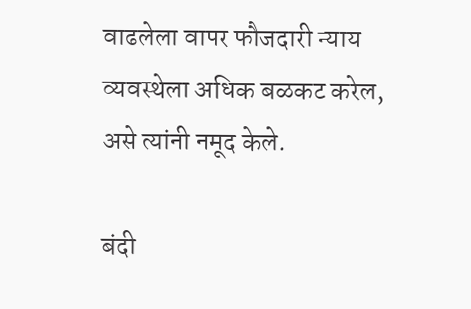वाढलेला वापर फौजदारी न्याय व्यवस्थेला अधिक बळकट करेल, असे त्यांनी नमूद केले.

बंदी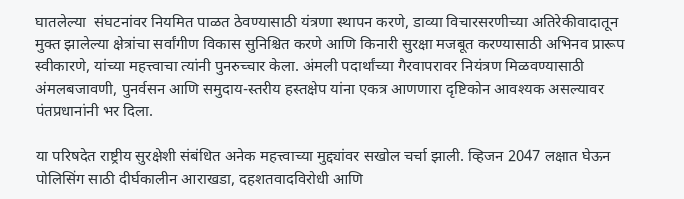घातलेल्या  संघटनांवर नियमित पाळत ठेवण्यासाठी यंत्रणा स्थापन करणे, डाव्या विचारसरणीच्या अतिरेकीवादातून मुक्त झालेल्या क्षेत्रांचा सर्वांगीण विकास सुनिश्चित करणे आणि किनारी सुरक्षा मजबूत करण्यासाठी अभिनव प्रारूप  स्वीकारणे, यांच्या महत्त्वाचा त्यांनी पुनरुच्चार केला. अंमली पदार्थांच्या गैरवापरावर नियंत्रण मिळवण्यासाठी अंमलबजावणी, पुनर्वसन आणि समुदाय-स्तरीय हस्तक्षेप यांना एकत्र आणणारा दृष्टिकोन आवश्यक असल्यावर पंतप्रधानांनी भर दिला.

या परिषदेत राष्ट्रीय सुरक्षेशी संबंधित अनेक महत्त्वाच्या मुद्द्यांवर सखोल चर्चा झाली. व्हिजन 2047 लक्षात घेऊन पोलिसिंग साठी दीर्घकालीन आराखडा, दहशतवादविरोधी आणि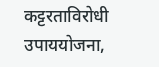कट्टरताविरोधी उपाययोजना,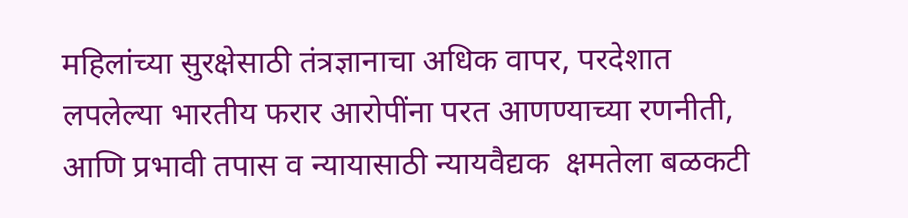महिलांच्या सुरक्षेसाठी तंत्रज्ञानाचा अधिक वापर, परदेशात लपलेल्या भारतीय फरार आरोपींना परत आणण्याच्या रणनीती, आणि प्रभावी तपास व न्यायासाठी न्यायवैद्यक  क्षमतेला बळकटी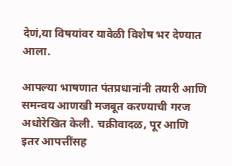देणं,या विषयांवर यावेळी विशेष भर देण्यात आला.

आपल्या भाषणात पंतप्रधानांनी तयारी आणि समन्वय आणखी मजबूत करण्याची गरज अधोरेखित केली. चक्रीवादळ, पूर आणि इतर आपत्तींसह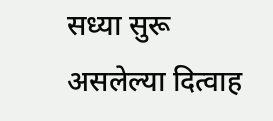सध्या सुरू असलेल्या दित्वाह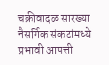चक्रीवादळ सारख्या नैसर्गिक संकटांमध्ये प्रभावी आपत्ती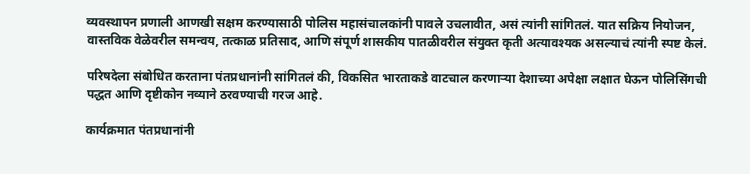व्यवस्थापन प्रणाली आणखी सक्षम करण्यासाठी पोलिस महासंचालकांनी पावले उचलावीत, असं त्यांनी सांगितलं. यात सक्रिय नियोजन, वास्तविक वेळेवरील समन्वय, तत्काळ प्रतिसाद, आणि संपूर्ण शासकीय पातळीवरील संयुक्त कृती अत्यावश्यक असल्याचं त्यांनी स्पष्ट केलं.

परिषदेला संबोधित करताना पंतप्रधानांनी सांगितलं की, विकसित भारताकडे वाटचाल करणाऱ्या देशाच्या अपेक्षा लक्षात घेऊन पोलिसिंगची पद्धत आणि दृष्टीकोन नव्याने ठरवण्याची गरज आहे.

कार्यक्रमात पंतप्रधानांनी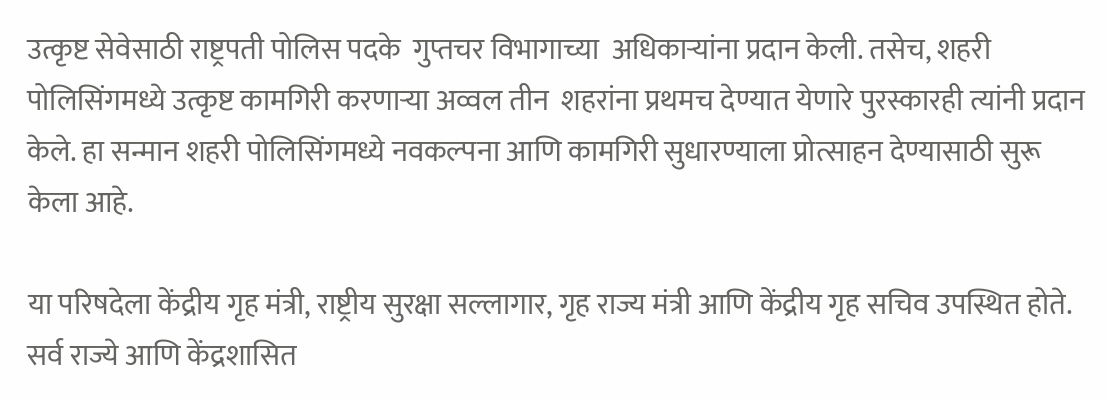उत्कृष्ट सेवेसाठी राष्ट्रपती पोलिस पदके  गुप्तचर विभागाच्या  अधिकाऱ्यांना प्रदान केली. तसेच, शहरी पोलिसिंगमध्ये उत्कृष्ट कामगिरी करणाऱ्या अव्वल तीन  शहरांना प्रथमच देण्यात येणारे पुरस्कारही त्यांनी प्रदान केले. हा सन्मान शहरी पोलिसिंगमध्ये नवकल्पना आणि कामगिरी सुधारण्याला प्रोत्साहन देण्यासाठी सुरू केला आहे.

या परिषदेला केंद्रीय गृह मंत्री, राष्ट्रीय सुरक्षा सल्लागार, गृह राज्य मंत्री आणि केंद्रीय गृह सचिव उपस्थित होते. सर्व राज्ये आणि केंद्रशासित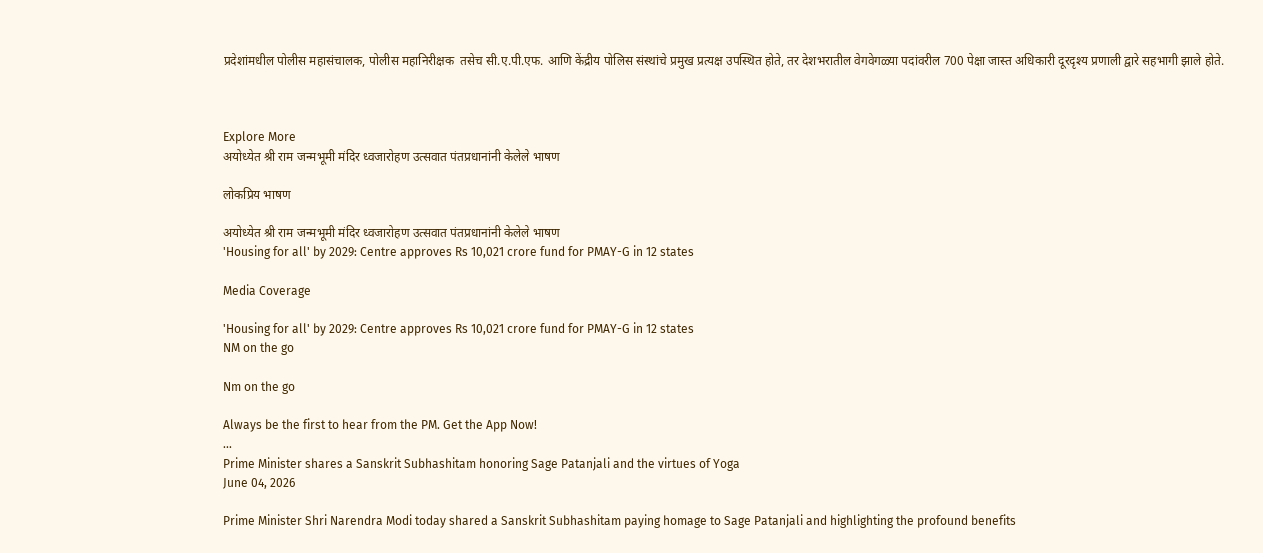प्रदेशांमधील पोलीस महासंचालक, पोलीस महानिरीक्षक  तसेच सी.ए.पी.एफ. आणि केंद्रीय पोलिस संस्थांचे प्रमुख प्रत्यक्ष उपस्थित होते, तर देशभरातील वेगवेगळ्या पदांवरील 700 पेक्षा जास्त अधिकारी दूरदृश्य प्रणाली द्वारे सहभागी झाले होते.



Explore More
अयोध्येत श्री राम जन्मभूमी मंदिर ध्वजारोहण उत्सवात पंतप्रधानांनी केलेले भाषण

लोकप्रिय भाषण

अयोध्येत श्री राम जन्मभूमी मंदिर ध्वजारोहण उत्सवात पंतप्रधानांनी केलेले भाषण
'Housing for all' by 2029: Centre approves Rs 10,021 crore fund for PMAY-G in 12 states

Media Coverage

'Housing for all' by 2029: Centre approves Rs 10,021 crore fund for PMAY-G in 12 states
NM on the go

Nm on the go

Always be the first to hear from the PM. Get the App Now!
...
Prime Minister shares a Sanskrit Subhashitam honoring Sage Patanjali and the virtues of Yoga
June 04, 2026

Prime Minister Shri Narendra Modi today shared a Sanskrit Subhashitam paying homage to Sage Patanjali and highlighting the profound benefits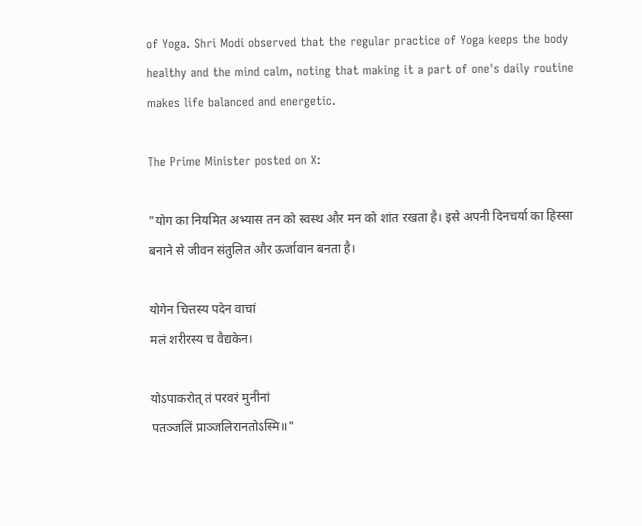of Yoga. Shri Modi observed that the regular practice of Yoga keeps the body healthy and the mind calm, noting that making it a part of one's daily routine makes life balanced and energetic.

The Prime Minister posted on X:

"योग का नियमित अभ्यास तन को स्वस्थ और मन को शांत रखता है। इसे अपनी दिनचर्या का हिस्सा बनाने से जीवन संतुलित और ऊर्जावान बनता है।

योगेन चित्तस्य पदेन वाचां
मलं शरीरस्य च वैद्यकेन।

योऽपाकरोत् तं परवरं मुनीनां
पतञ्जलिं प्राञ्जलिरानतोऽस्मि॥"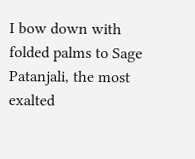I bow down with folded palms to Sage Patanjali, the most exalted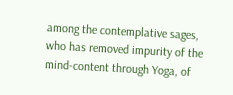among the contemplative sages, who has removed impurity of the mind-content through Yoga, of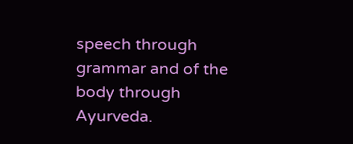speech through grammar and of the body through Ayurveda.